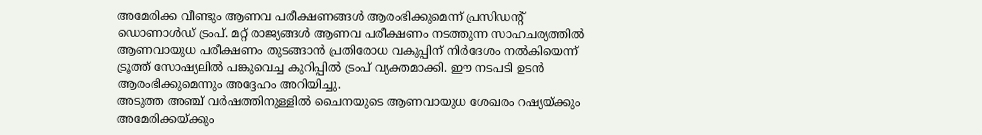അമേരിക്ക വീണ്ടും ആണവ പരീക്ഷണങ്ങൾ ആരംഭിക്കുമെന്ന് പ്രസിഡന്റ് ഡൊണാൾഡ് ട്രംപ്. മറ്റ് രാജ്യങ്ങൾ ആണവ പരീക്ഷണം നടത്തുന്ന സാഹചര്യത്തിൽ ആണവായുധ പരീക്ഷണം തുടങ്ങാൻ പ്രതിരോധ വകുപ്പിന് നിർദേശം നൽകിയെന്ന് ട്രൂത്ത് സോഷ്യലിൽ പങ്കുവെച്ച കുറിപ്പിൽ ട്രംപ് വ്യക്തമാക്കി. ഈ നടപടി ഉടൻ ആരംഭിക്കുമെന്നും അദ്ദേഹം അറിയിച്ചു.
അടുത്ത അഞ്ച് വർഷത്തിനുള്ളിൽ ചൈനയുടെ ആണവായുധ ശേഖരം റഷ്യയ്ക്കും അമേരിക്കയ്ക്കും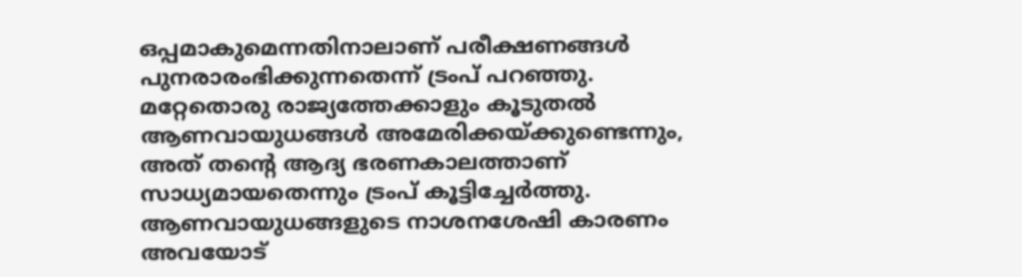ഒപ്പമാകുമെന്നതിനാലാണ് പരീക്ഷണങ്ങൾ പുനരാരംഭിക്കുന്നതെന്ന് ട്രംപ് പറഞ്ഞു. മറ്റേതൊരു രാജ്യത്തേക്കാളും കൂടുതൽ ആണവായുധങ്ങൾ അമേരിക്കയ്ക്കുണ്ടെന്നും, അത് തന്റെ ആദ്യ ഭരണകാലത്താണ് സാധ്യമായതെന്നും ട്രംപ് കൂട്ടിച്ചേർത്തു. ആണവായുധങ്ങളുടെ നാശനശേഷി കാരണം അവയോട്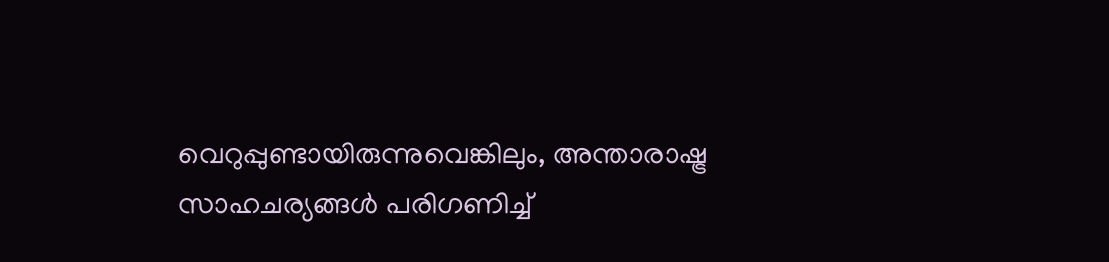വെറുപ്പുണ്ടായിരുന്നുവെങ്കിലും, അന്താരാഷ്ട്ര സാഹചര്യങ്ങൾ പരിഗണിച്ച്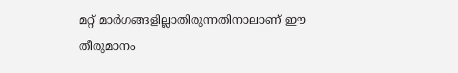മറ്റ് മാർഗങ്ങളില്ലാതിരുന്നതിനാലാണ് ഈ തീരുമാനം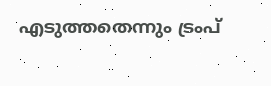എടുത്തതെന്നും ട്രംപ്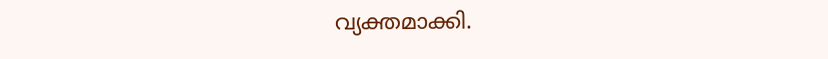വ്യക്തമാക്കി.